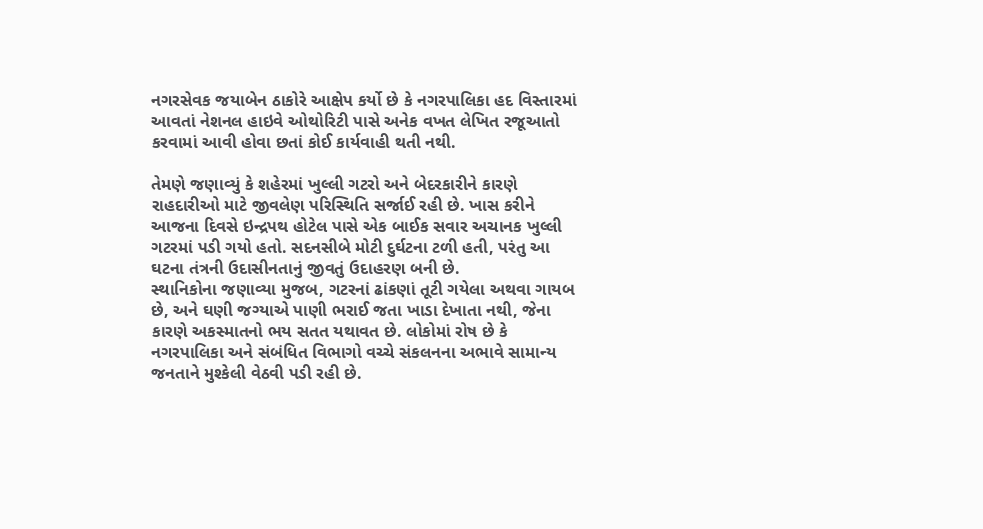નગરસેવક જયાબેન ઠાકોરે આક્ષેપ કર્યો છે કે નગરપાલિકા હદ વિસ્તારમાં આવતાં નેશનલ હાઇવે ઓથોરિટી પાસે અનેક વખત લેખિત રજૂઆતો કરવામાં આવી હોવા છતાં કોઈ કાર્યવાહી થતી નથી.

તેમણે જણાવ્યું કે શહેરમાં ખુલ્લી ગટરો અને બેદરકારીને કારણે રાહદારીઓ માટે જીવલેણ પરિસ્થિતિ સર્જાઈ રહી છે. ખાસ કરીને આજના દિવસે ઇન્દ્રપથ હોટેલ પાસે એક બાઈક સવાર અચાનક ખુલ્લી ગટરમાં પડી ગયો હતો. સદનસીબે મોટી દુર્ઘટના ટળી હતી, પરંતુ આ ઘટના તંત્રની ઉદાસીનતાનું જીવતું ઉદાહરણ બની છે.
સ્થાનિકોના જણાવ્યા મુજબ, ગટરનાં ઢાંકણાં તૂટી ગયેલા અથવા ગાયબ છે, અને ઘણી જગ્યાએ પાણી ભરાઈ જતા ખાડા દેખાતા નથી, જેના કારણે અકસ્માતનો ભય સતત યથાવત છે. લોકોમાં રોષ છે કે નગરપાલિકા અને સંબંધિત વિભાગો વચ્ચે સંકલનના અભાવે સામાન્ય જનતાને મુશ્કેલી વેઠવી પડી રહી છે.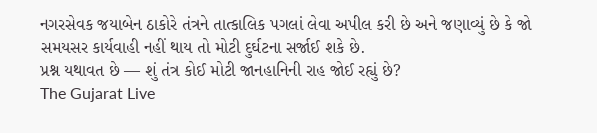નગરસેવક જયાબેન ઠાકોરે તંત્રને તાત્કાલિક પગલાં લેવા અપીલ કરી છે અને જણાવ્યું છે કે જો સમયસર કાર્યવાહી નહીં થાય તો મોટી દુર્ઘટના સર્જાઈ શકે છે.
પ્રશ્ન યથાવત છે — શું તંત્ર કોઈ મોટી જાનહાનિની રાહ જોઈ રહ્યું છે?
The Gujarat Live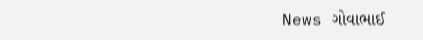News ગોવાભાઈ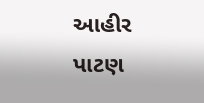આહીર પાટણ